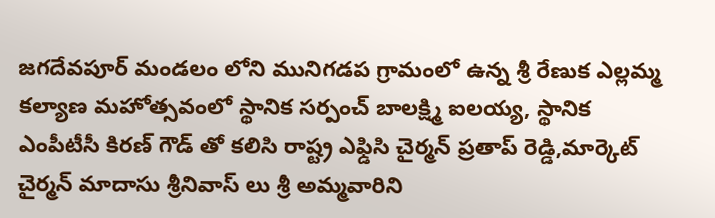జగదేవపూర్ మండలం లోని మునిగడప గ్రామంలో ఉన్న శ్రీ రేణుక ఎల్లమ్మ కల్యాణ మహోత్సవంలో స్థానిక సర్పంచ్ బాలక్ష్మి ఐలయ్య, స్థానిక ఎంపీటీసీ కిరణ్ గౌడ్ తో కలిసి రాష్ట్ర ఎఫ్డిసి చైర్మన్ ప్రతాప్ రెడ్డి,మార్కెట్ చైర్మన్ మాదాసు శ్రీనివాస్ లు శ్రీ అమ్మవారిని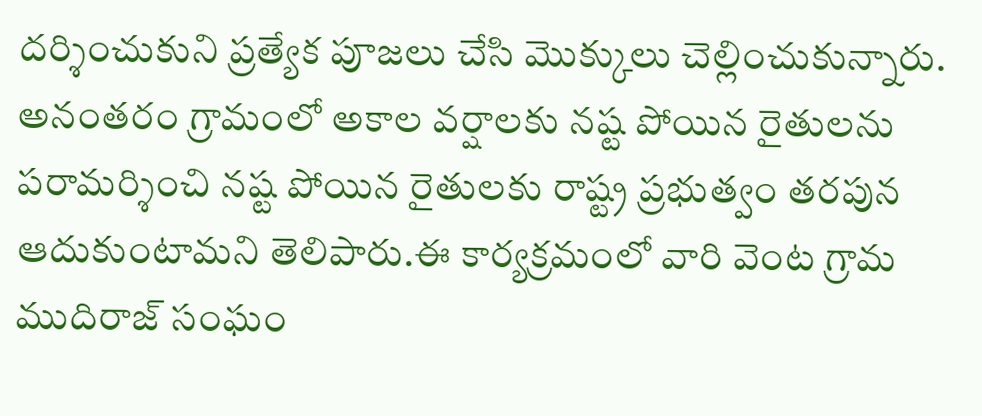దర్శించుకుని ప్రత్యేక పూజలు చేసి మొక్కులు చెల్లించుకున్నారు. అనంతరం గ్రామంలో అకాల వర్షాలకు నష్ట పోయిన రైతులను పరామర్శించి నష్ట పోయిన రైతులకు రాష్ట్ర ప్రభుత్వం తరపున ఆదుకుంటామని తెలిపారు.ఈ కార్యక్రమంలో వారి వెంట గ్రామ ముదిరాజ్ సంఘం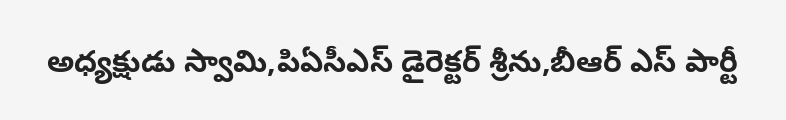అధ్యక్షుడు స్వామి,పిఏసీఎస్ డైరెక్టర్ శ్రీను,బీఆర్ ఎస్ పార్టీ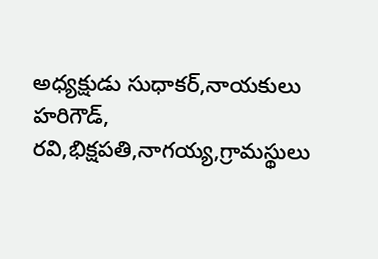అధ్యక్షుడు సుధాకర్,నాయకులు హరిగౌడ్, రవి,భిక్షపతి,నాగయ్య,గ్రామస్థులు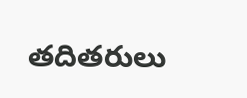తదితరులు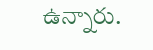ఉన్నారు.